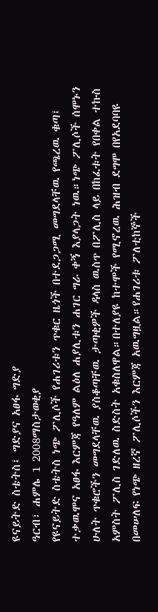ዩናይትድ ስቴትስ፤ ግድያና አፀፋ ግድያ
ዓርብ፣ ሐምሌ 1 2008ማስታወቂያ
የዩናይትድ ስቴትስ ነጭ ፖሊሶች የሐገሪቱን ጥቁር ዜጎች በተደጋጋሚ መግደላቸዉ የጫረዉ ቁጣ፤ ተቃዉሞና አፀፋ እርምጃ የዓለም ልዕለ ሐያሊቱን ሐገር ግራ ቀኝ እያላጋት ነዉ።ነጭ ፖሊሶች ሰሞኑን ሁለት ጥቁሮችን መግደላቸዉ ያስቆጣቸዉ ታጣቂዎች ዳላስ ዉስጥ በፖሊስ ላይ በከፈቱት የበቀል ተኩስ አምስት ፖሊስ ገድለዉ ስድስት አቁስለዋል።በተለያዩ ከተሞች የሚኖረዉ ሕዝብ ደግሞ በየአደባባዩ በመሠለፍ የነጭ ዘረኛ ፖሊሶችን እርምጃ አዉግዟል።የሐገሪቱ ፖለቲከኞች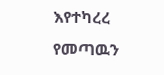እየተካረረ የመጣዉን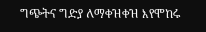ግጭትና ግድያ ለማቀዝቀዝ እየሞከሩ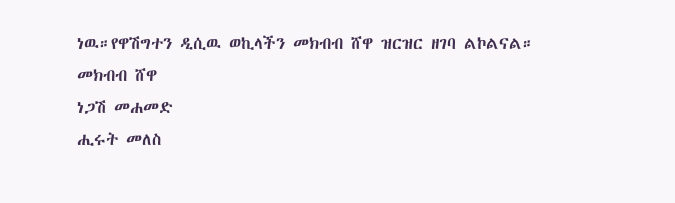ነዉ።የዋሽግተን ዲሲዉ ወኪላችን መክብብ ሸዋ ዝርዝር ዘገባ ልኮልናል።
መክብብ ሸዋ
ነጋሽ መሐመድ
ሒሩት መለስ